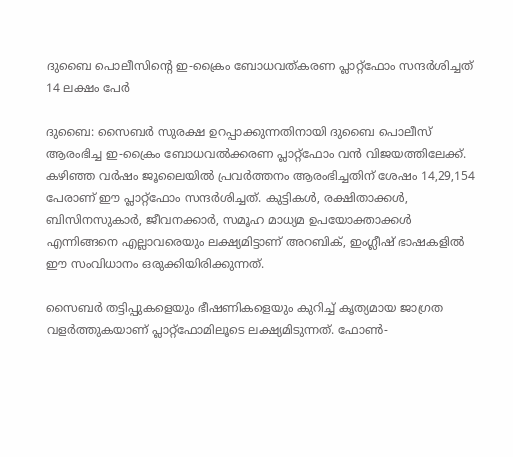ദുബൈ പൊലീസിന്റെ ഇ-ക്രൈം ബോധവത്കരണ പ്ലാറ്റ്‌ഫോം സന്ദർശിച്ചത് 14 ലക്ഷം പേർ

ദുബൈ: സൈബർ സുരക്ഷ ഉറപ്പാക്കുന്നതിനായി ദുബൈ പൊലീസ് ആരംഭിച്ച ഇ-ക്രൈം ബോധവൽക്കരണ പ്ലാറ്റ്‌ഫോം വൻ വിജയത്തിലേക്ക്. കഴിഞ്ഞ വർഷം ജൂലൈയിൽ പ്രവർത്തനം ആരംഭിച്ചതിന് ശേഷം 14,29,154 പേരാണ് ഈ പ്ലാറ്റ്‌ഫോം സന്ദർശിച്ചത്. കുട്ടികൾ, രക്ഷിതാക്കൾ, ബിസിനസുകാർ, ജീവനക്കാർ, സമൂഹ മാധ്യമ ഉപയോക്താക്കൾ എന്നിങ്ങനെ എല്ലാവരെയും ലക്ഷ്യമിട്ടാണ് അറബിക്, ഇംഗ്ലീഷ് ഭാഷകളിൽ ഈ സംവിധാനം ഒരുക്കിയിരിക്കുന്നത്.

സൈബർ തട്ടിപ്പുകളെയും ഭീഷണികളെയും കുറിച്ച് കൃത്യമായ ജാഗ്രത വളർത്തുകയാണ് പ്ലാറ്റ്‌ഫോമിലൂടെ ലക്ഷ്യമിടുന്നത്. ഫോൺ-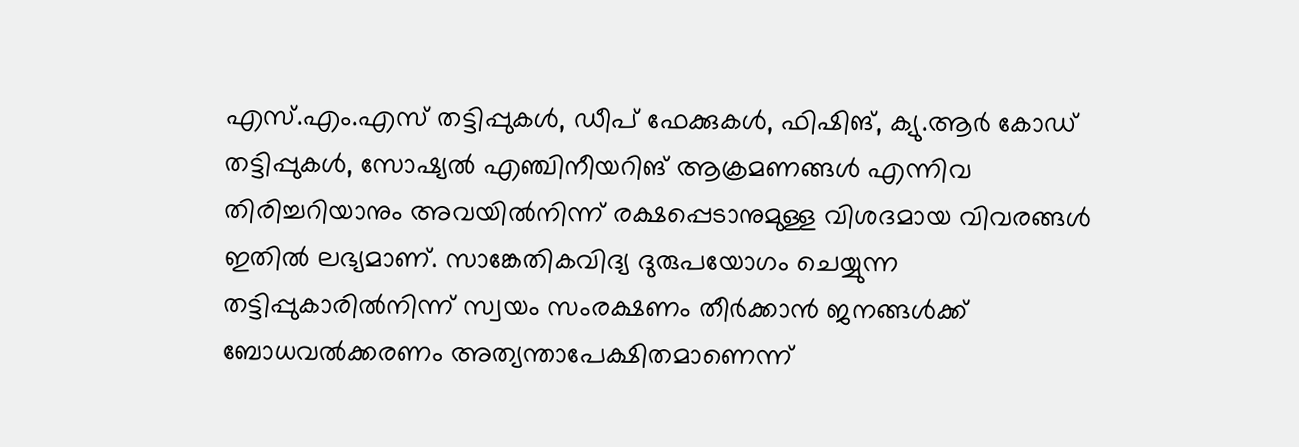എസ്.എം.എസ് തട്ടിപ്പുകൾ, ഡീപ് ഫേക്കുകൾ, ഫിഷിങ്, ക്യു.ആർ കോഡ് തട്ടിപ്പുകൾ, സോഷ്യൽ എഞ്ചിനീയറിങ് ആക്രമണങ്ങൾ എന്നിവ തിരിച്ചറിയാനും അവയിൽനിന്ന് രക്ഷപ്പെടാനുമുള്ള വിശദമായ വിവരങ്ങൾ ഇതിൽ ലഭ്യമാണ്. സാങ്കേതികവിദ്യ ദുരുപയോഗം ചെയ്യുന്ന തട്ടിപ്പുകാരിൽനിന്ന് സ്വയം സംരക്ഷണം തീർക്കാൻ ജനങ്ങൾക്ക് ബോധവൽക്കരണം അത്യന്താപേക്ഷിതമാണെന്ന്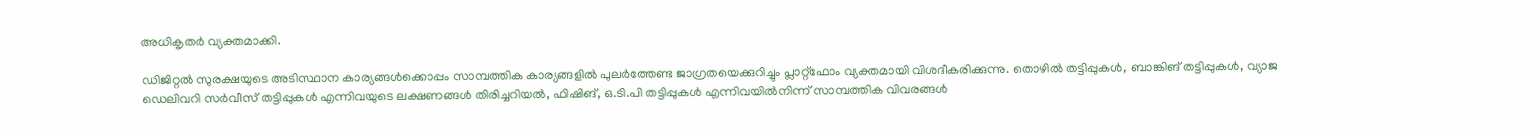അധികൃതർ വ്യക്തമാക്കി.

ഡിജിറ്റൽ സുരക്ഷയുടെ അടിസ്ഥാന കാര്യങ്ങൾക്കൊപ്പം സാമ്പത്തിക കാര്യങ്ങളിൽ പുലർത്തേണ്ട ജാഗ്രതയെക്കുറിച്ചും പ്ലാറ്റ്‌ഫോം വ്യക്തമായി വിശദീകരിക്കുന്നു. തൊഴിൽ തട്ടിപ്പുകൾ, ബാങ്കിങ് തട്ടിപ്പുകൾ, വ്യാജ ഡെലിവറി സർവീസ് തട്ടിപ്പുകൾ എന്നിവയുടെ ലക്ഷണങ്ങൾ തിരിച്ചറിയൽ, ഫിഷിങ്, ഒ.ടി.പി തട്ടിപ്പുകൾ എന്നിവയിൽനിന്ന് സാമ്പത്തിക വിവരങ്ങൾ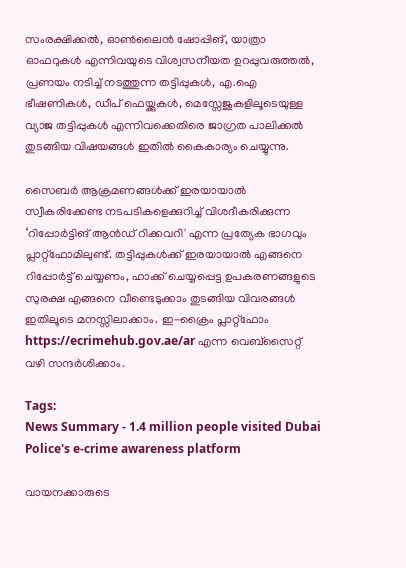സംരക്ഷിക്കൽ, ഓൺലൈൻ ഷോപ്പിങ്, യാത്രാ ഓഫറുകൾ എന്നിവയുടെ വിശ്വസനീയത ഉറപ്പുവരുത്തൽ, പ്രണയം നടിച്ച് നടത്തുന്ന തട്ടിപ്പുകൾ, എ.ഐ ഭീഷണികൾ, ഡീപ് ഫെയ്ക്കുകൾ, മെസ്സേജുകളിലൂടെയുള്ള വ്യാജ തട്ടിപ്പുകൾ എന്നിവക്കെതിരെ ജാഗ്രത പാലിക്കൽ തുടങ്ങിയ വിഷയങ്ങൾ ഇതിൽ കൈകാര്യം ചെയ്യുന്നു.

സൈബർ ആക്രമണങ്ങൾക്ക് ഇരയായാൽ സ്വീകരിക്കേണ്ട നടപടികളെക്കുറിച്ച് വിശദീകരിക്കുന്ന ‘റിപ്പോർട്ടിങ് ആൻഡ് റിക്കവറി' എന്ന പ്രത്യേക ഭാഗവും പ്ലാറ്റ്‌ഫോമിലുണ്ട്. തട്ടിപ്പുകൾക്ക് ഇരയായാൽ എങ്ങനെ റിപ്പോർട്ട് ചെയ്യണം, ഹാക്ക് ചെയ്യപ്പെട്ട ഉപകരണങ്ങളുടെ സുരക്ഷ എങ്ങനെ വീണ്ടെടുക്കാം തുടങ്ങിയ വിവരങ്ങൾ ഇതിലൂടെ മനസ്സിലാക്കാം. ഇ-ക്രൈം പ്ലാറ്റ്‌ഫോം https://ecrimehub.gov.ae/ar എന്ന വെബ്‌സൈറ്റ് വഴി സന്ദർശിക്കാം.

Tags:
News Summary - 1.4 million people visited Dubai Police's e-crime awareness platform

വായനക്കാരുടെ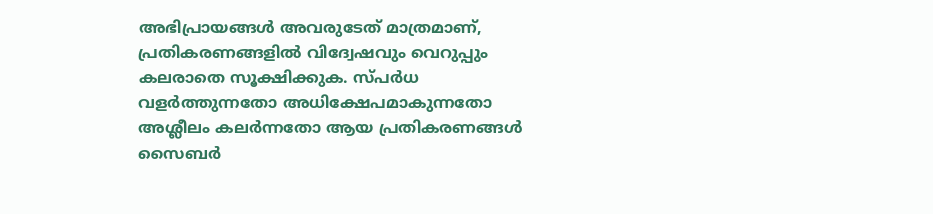അഭിപ്രായങ്ങള്‍ അവരുടേത് മാത്രമാണ്, പ്രതികരണങ്ങളിൽ വിദ്വേഷവും വെറുപ്പും കലരാതെ സൂക്ഷിക്കുക. സ്പർധ വളർത്തുന്നതോ അധിക്ഷേപമാകുന്നതോ അശ്ലീലം കലർന്നതോ ആയ പ്രതികരണങ്ങൾ സൈബർ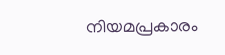നിയമപ്രകാരം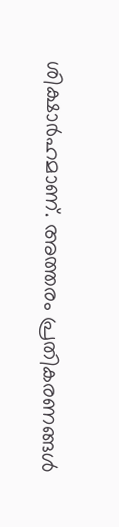ശിക്ഷാർഹമാണ്. അത്തരം പ്രതികരണങ്ങൾ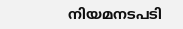നിയമനടപടി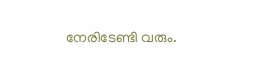നേരിടേണ്ടി വരും.